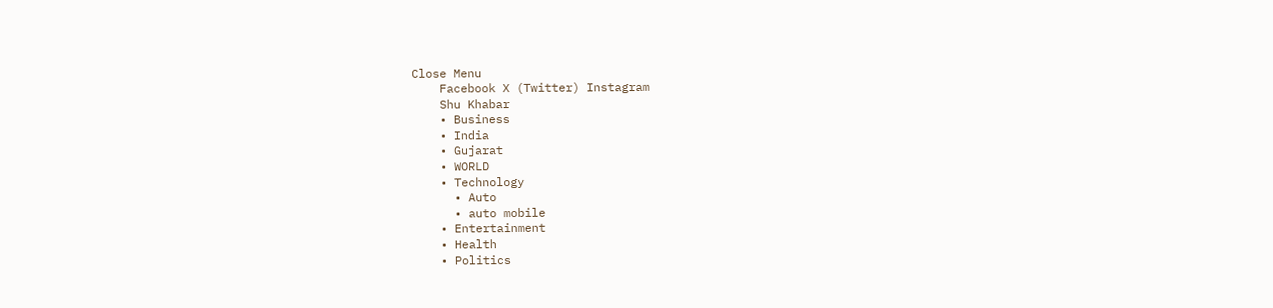Close Menu
    Facebook X (Twitter) Instagram
    Shu Khabar
    • Business
    • India
    • Gujarat
    • WORLD
    • Technology
      • Auto
      • auto mobile
    • Entertainment
    • Health
    • Politics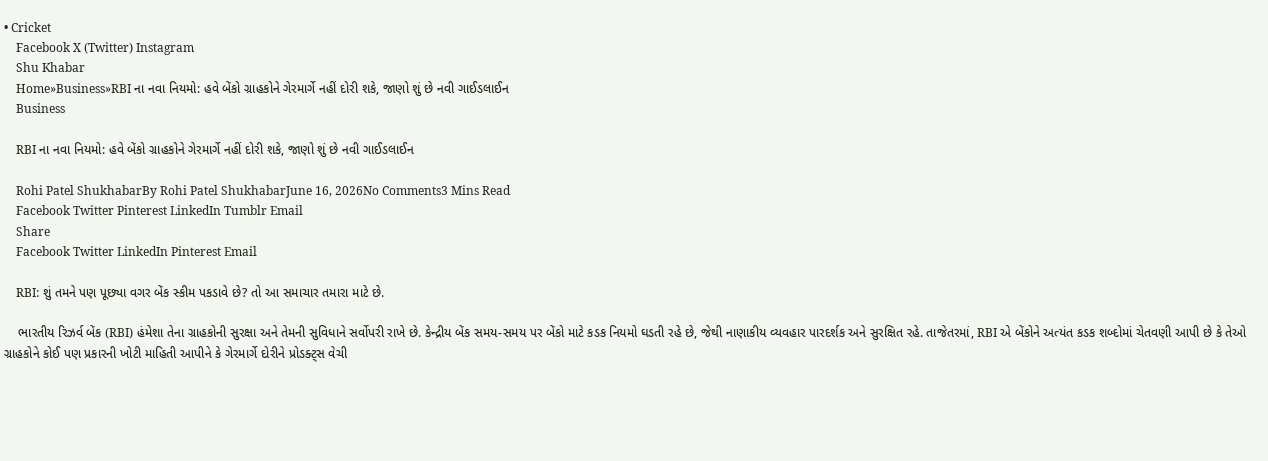• Cricket
    Facebook X (Twitter) Instagram
    Shu Khabar
    Home»Business»RBI ના નવા નિયમો: હવે બેંકો ગ્રાહકોને ગેરમાર્ગે નહીં દોરી શકે, જાણો શું છે નવી ગાઈડલાઈન
    Business

    RBI ના નવા નિયમો: હવે બેંકો ગ્રાહકોને ગેરમાર્ગે નહીં દોરી શકે, જાણો શું છે નવી ગાઈડલાઈન

    Rohi Patel ShukhabarBy Rohi Patel ShukhabarJune 16, 2026No Comments3 Mins Read
    Facebook Twitter Pinterest LinkedIn Tumblr Email
    Share
    Facebook Twitter LinkedIn Pinterest Email

    RBI: શું તમને પણ પૂછ્યા વગર બેંક સ્કીમ પકડાવે છે? તો આ સમાચાર તમારા માટે છે.

    ભારતીય રિઝર્વ બેંક (RBI) હંમેશા તેના ગ્રાહકોની સુરક્ષા અને તેમની સુવિધાને સર્વોપરી રાખે છે. કેન્દ્રીય બેંક સમય-સમય પર બેંકો માટે કડક નિયમો ઘડતી રહે છે, જેથી નાણાકીય વ્યવહાર પારદર્શક અને સુરક્ષિત રહે. તાજેતરમાં, RBI એ બેંકોને અત્યંત કડક શબ્દોમાં ચેતવણી આપી છે કે તેઓ ગ્રાહકોને કોઈ પણ પ્રકારની ખોટી માહિતી આપીને કે ગેરમાર્ગે દોરીને પ્રોડક્ટ્સ વેચી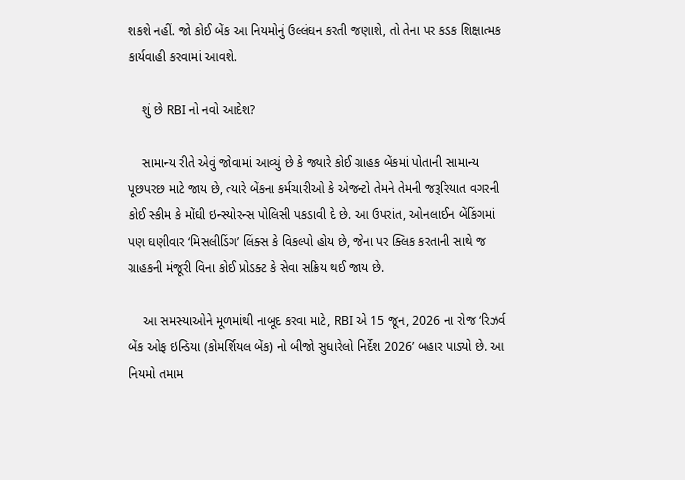શકશે નહીં. જો કોઈ બેંક આ નિયમોનું ઉલ્લંઘન કરતી જણાશે, તો તેના પર કડક શિક્ષાત્મક કાર્યવાહી કરવામાં આવશે.

    શું છે RBI નો નવો આદેશ?

    સામાન્ય રીતે એવું જોવામાં આવ્યું છે કે જ્યારે કોઈ ગ્રાહક બેંકમાં પોતાની સામાન્ય પૂછપરછ માટે જાય છે, ત્યારે બેંકના કર્મચારીઓ કે એજન્ટો તેમને તેમની જરૂરિયાત વગરની કોઈ સ્કીમ કે મોંઘી ઇન્સ્યોરન્સ પોલિસી પકડાવી દે છે. આ ઉપરાંત, ઓનલાઈન બેંકિંગમાં પણ ઘણીવાર ‘મિસલીડિંગ’ લિંક્સ કે વિકલ્પો હોય છે, જેના પર ક્લિક કરતાની સાથે જ ગ્રાહકની મંજૂરી વિના કોઈ પ્રોડક્ટ કે સેવા સક્રિય થઈ જાય છે.

    આ સમસ્યાઓને મૂળમાંથી નાબૂદ કરવા માટે, RBI એ 15 જૂન, 2026 ના રોજ ‘રિઝર્વ બેંક ઓફ ઇન્ડિયા (કોમર્શિયલ બેંક) નો બીજો સુધારેલો નિર્દેશ 2026’ બહાર પાડ્યો છે. આ નિયમો તમામ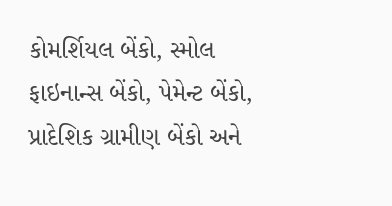કોમર્શિયલ બેંકો, સ્મોલ ફાઇનાન્સ બેંકો, પેમેન્ટ બેંકો, પ્રાદેશિક ગ્રામીણ બેંકો અને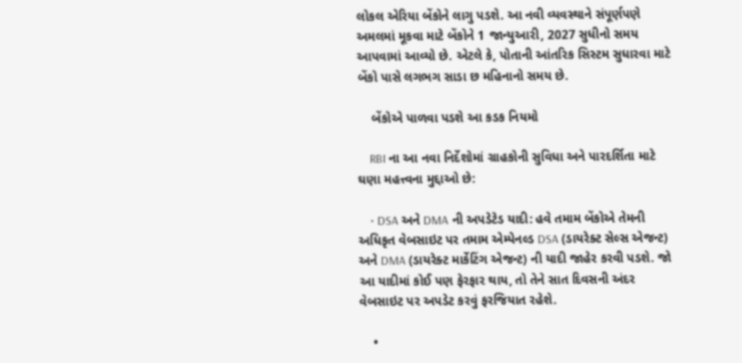લોકલ એરિયા બેંકોને લાગુ પડશે. આ નવી વ્યવસ્થાને સંપૂર્ણપણે અમલમાં મૂકવા માટે બેંકોને 1 જાન્યુઆરી, 2027 સુધીનો સમય આપવામાં આવ્યો છે. એટલે કે, પોતાની આંતરિક સિસ્ટમ સુધારવા માટે બેંકો પાસે લગભગ સાડા છ મહિનાનો સમય છે.

    બેંકોએ પાળવા પડશે આ કડક નિયમો

    RBI ના આ નવા નિર્દેશોમાં ગ્રાહકોની સુવિધા અને પારદર્શિતા માટે ઘણા મહત્ત્વના મુદ્દાઓ છે:

    • DSA અને DMA ની અપડેટેડ યાદી: હવે તમામ બેંકોએ તેમની અધિકૃત વેબસાઇટ પર તમામ એમ્પેનલ્ડ DSA (ડાયરેક્ટ સેલ્સ એજન્ટ) અને DMA (ડાયરેક્ટ માર્કેટિંગ એજન્ટ) ની યાદી જાહેર કરવી પડશે. જો આ યાદીમાં કોઈ પણ ફેરફાર થાય, તો તેને સાત દિવસની અંદર વેબસાઇટ પર અપડેટ કરવું ફરજિયાત રહેશે.

    •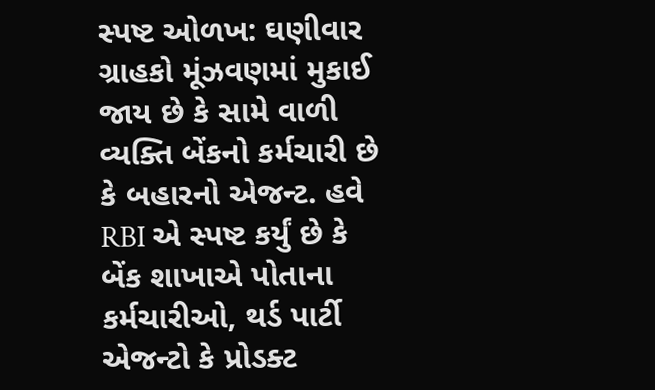સ્પષ્ટ ઓળખ: ઘણીવાર ગ્રાહકો મૂંઝવણમાં મુકાઈ જાય છે કે સામે વાળી વ્યક્તિ બેંકનો કર્મચારી છે કે બહારનો એજન્ટ. હવે RBI એ સ્પષ્ટ કર્યું છે કે બેંક શાખાએ પોતાના કર્મચારીઓ, થર્ડ પાર્ટી એજન્ટો કે પ્રોડક્ટ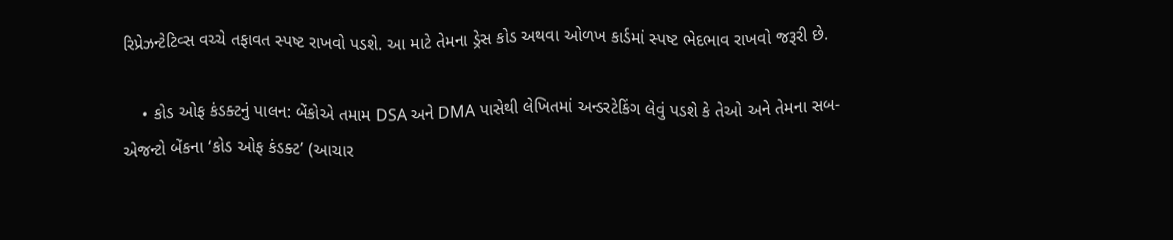રિપ્રેઝન્ટેટિવ્સ વચ્ચે તફાવત સ્પષ્ટ રાખવો પડશે. આ માટે તેમના ડ્રેસ કોડ અથવા ઓળખ કાર્ડમાં સ્પષ્ટ ભેદભાવ રાખવો જરૂરી છે.

    • કોડ ઓફ કંડક્ટનું પાલન: બેંકોએ તમામ DSA અને DMA પાસેથી લેખિતમાં અન્ડરટેકિંગ લેવું પડશે કે તેઓ અને તેમના સબ-એજન્ટો બેંકના ‘કોડ ઓફ કંડક્ટ’ (આચાર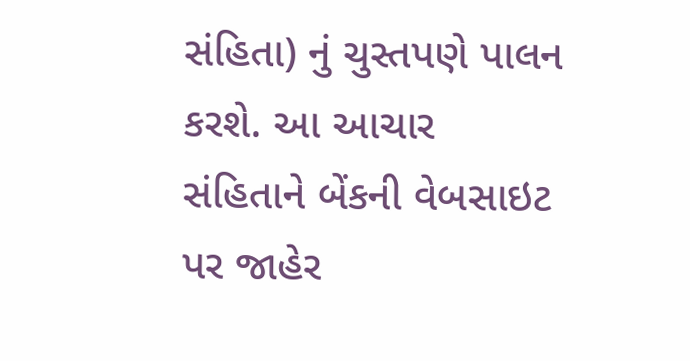સંહિતા) નું ચુસ્તપણે પાલન કરશે. આ આચાર સંહિતાને બેંકની વેબસાઇટ પર જાહેર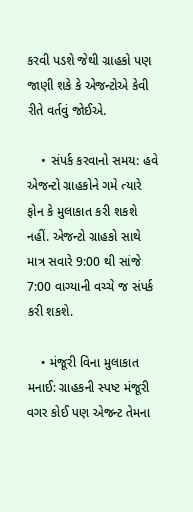કરવી પડશે જેથી ગ્રાહકો પણ જાણી શકે કે એજન્ટોએ કેવી રીતે વર્તવું જોઈએ.

    • સંપર્ક કરવાનો સમય: હવે એજન્ટો ગ્રાહકોને ગમે ત્યારે ફોન કે મુલાકાત કરી શકશે નહીં. એજન્ટો ગ્રાહકો સાથે માત્ર સવારે 9:00 થી સાંજે 7:00 વાગ્યાની વચ્ચે જ સંપર્ક કરી શકશે.

    • મંજૂરી વિના મુલાકાત મનાઈ: ગ્રાહકની સ્પષ્ટ મંજૂરી વગર કોઈ પણ એજન્ટ તેમના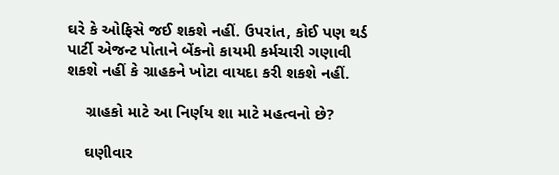ઘરે કે ઓફિસે જઈ શકશે નહીં. ઉપરાંત, કોઈ પણ થર્ડ પાર્ટી એજન્ટ પોતાને બેંકનો કાયમી કર્મચારી ગણાવી શકશે નહીં કે ગ્રાહકને ખોટા વાયદા કરી શકશે નહીં.

    ગ્રાહકો માટે આ નિર્ણય શા માટે મહત્વનો છે?

    ઘણીવાર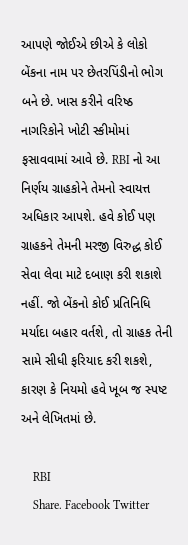આપણે જોઈએ છીએ કે લોકો બેંકના નામ પર છેતરપિંડીનો ભોગ બને છે. ખાસ કરીને વરિષ્ઠ નાગરિકોને ખોટી સ્કીમોમાં ફસાવવામાં આવે છે. RBI નો આ નિર્ણય ગ્રાહકોને તેમનો સ્વાયત્ત અધિકાર આપશે. હવે કોઈ પણ ગ્રાહકને તેમની મરજી વિરુદ્ધ કોઈ સેવા લેવા માટે દબાણ કરી શકાશે નહીં. જો બેંકનો કોઈ પ્રતિનિધિ મર્યાદા બહાર વર્તશે, તો ગ્રાહક તેની સામે સીધી ફરિયાદ કરી શકશે, કારણ કે નિયમો હવે ખૂબ જ સ્પષ્ટ અને લેખિતમાં છે.

    RBI
    Share. Facebook Twitter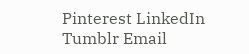Pinterest LinkedIn Tumblr Email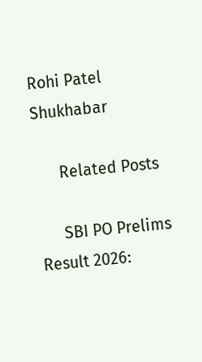Rohi Patel Shukhabar

      Related Posts

      SBI PO Prelims Result 2026: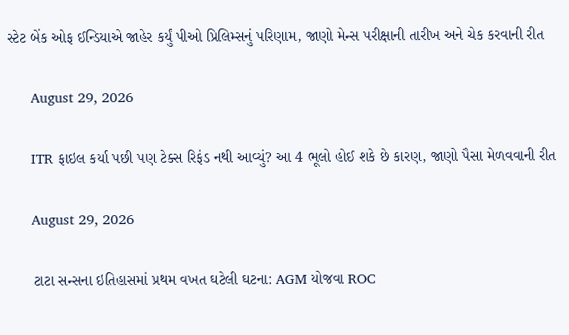સ્ટેટ બેંક ઓફ ઈન્ડિયાએ જાહેર કર્યું પીઓ પ્રિલિમ્સનું પરિણામ, જાણો મેન્સ પરીક્ષાની તારીખ અને ચેક કરવાની રીત

      August 29, 2026

      ITR ફાઇલ કર્યા પછી પણ ટેક્સ રિફંડ નથી આવ્યું? આ 4 ભૂલો હોઈ શકે છે કારણ, જાણો પૈસા મેળવવાની રીત

      August 29, 2026

      ટાટા સન્સના ઇતિહાસમાં પ્રથમ વખત ઘટેલી ઘટના: AGM યોજવા ROC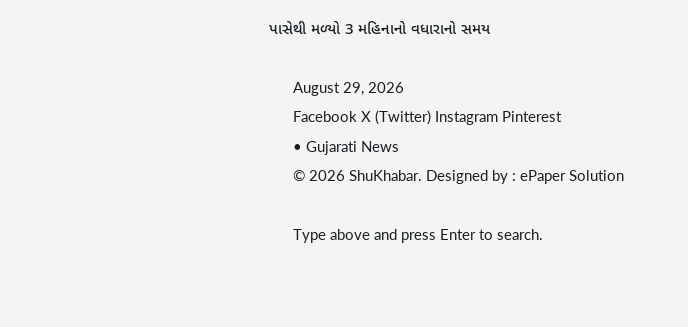પાસેથી મળ્યો 3 મહિનાનો વધારાનો સમય

      August 29, 2026
      Facebook X (Twitter) Instagram Pinterest
      • Gujarati News
      © 2026 ShuKhabar. Designed by : ePaper Solution

      Type above and press Enter to search.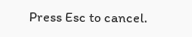Press Esc to cancel.